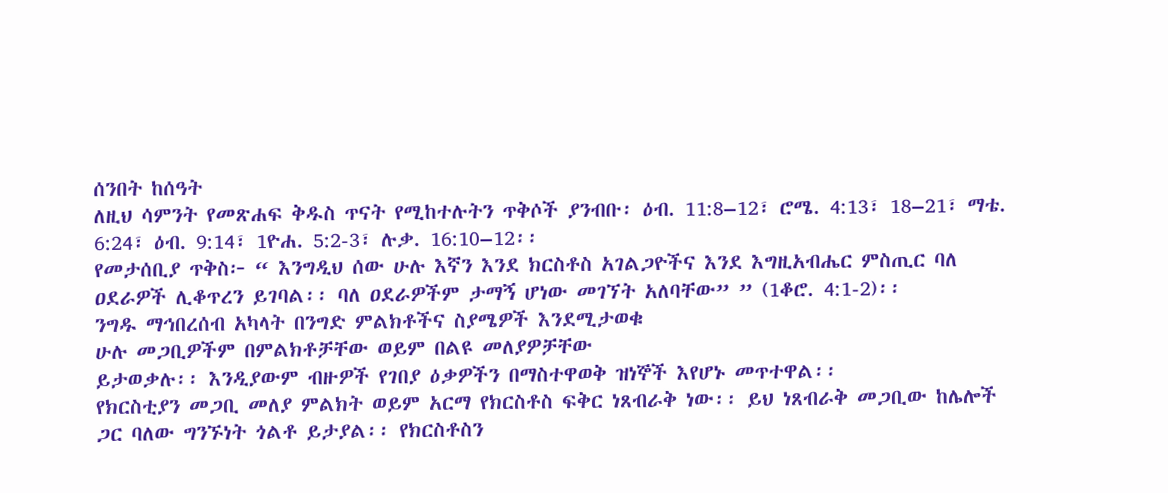ሰንበት ከሰዓት
ለዚህ ሳምንት የመጽሐፍ ቅዱስ ጥናት የሚከተሉትን ጥቅሶች ያንብቡ፡ ዕብ. 11:8–12፣ ሮሜ. 4:13፣ 18–21፣ ማቴ. 6:24፣ ዕብ. 9:14፣ 1ዮሐ. 5:2-3፣ ሉቃ. 16:10–12፡፡
የመታሰቢያ ጥቅስ፦ “ እንግዲህ ሰው ሁሉ እኛን እንደ ክርስቶስ አገልጋዮችና እንደ እግዚአብሔር ምስጢር ባለ ዐደራዎች ሊቆጥረን ይገባል፡፡ ባለ ዐደራዎችም ታማኝ ሆነው መገኘት አለባቸው” ” (1ቆሮ. 4:1-2)፡፡
ንግዱ ማኅበረሰብ አካላት በንግድ ምልክቶችና ስያሜዎች እንደሚታወቁ
ሁሉ መጋቢዎችም በምልክቶቻቸው ወይም በልዩ መለያዎቻቸው
ይታወቃሉ፡፡ እንዲያውም ብዙዎች የገበያ ዕቃዎችን በማስተዋወቅ ዝነኞች እየሆኑ መጥተዋል፡፡
የክርስቲያን መጋቢ መለያ ምልክት ወይም አርማ የክርስቶስ ፍቅር ነጸብራቅ ነው፡፡ ይህ ነጸብራቅ መጋቢው ከሌሎች ጋር ባለው ግንኙነት ጎልቶ ይታያል፡፡ የክርስቶስን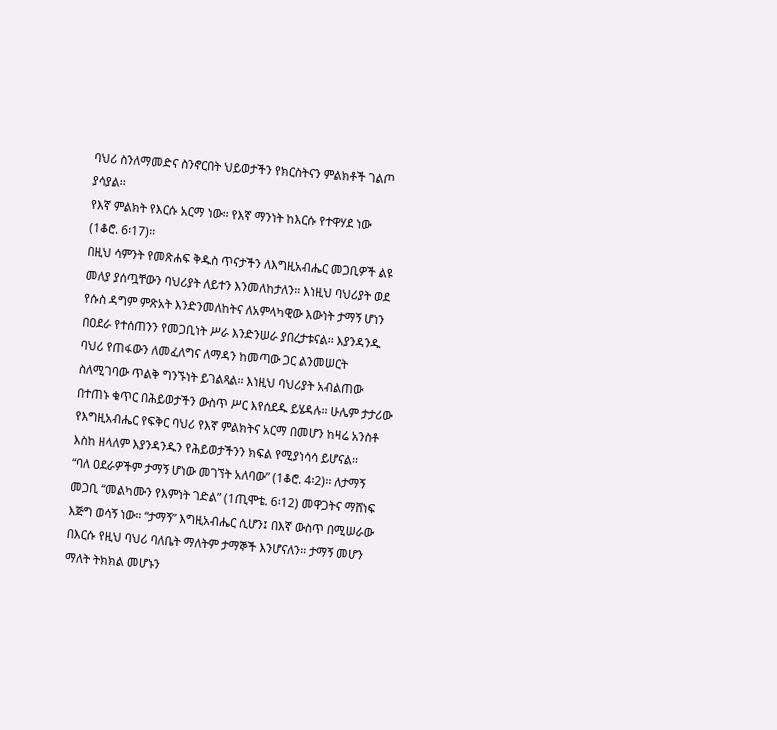ባህሪ ስንለማመድና ስንኖርበት ህይወታችን የክርስትናን ምልክቶች ገልጦ ያሳያል፡፡
የእኛ ምልክት የእርሱ አርማ ነው፡፡ የእኛ ማንነት ከእርሱ የተዋሃደ ነው
(1ቆሮ. 6፡17)፡፡
በዚህ ሳምንት የመጽሐፍ ቅዱስ ጥናታችን ለእግዚአብሔር መጋቢዎች ልዩ መለያ ያሰጧቸውን ባህሪያት ለይተን እንመለከታለን፡፡ እነዚህ ባህሪያት ወደ የሱስ ዳግም ምጽአት እንድንመለከትና ለአምላካዊው እውነት ታማኝ ሆነን በዐደራ የተሰጠንን የመጋቢነት ሥራ እንድንሠራ ያበረታቱናል፡፡ እያንዳንዱ ባህሪ የጠፋውን ለመፈለግና ለማዳን ከመጣው ጋር ልንመሠርት ስለሚገባው ጥልቅ ግንኙነት ይገልጻል፡፡ እነዚህ ባህሪያት አብልጠው በተጠኑ ቁጥር በሕይወታችን ውስጥ ሥር እየሰደዱ ይሄዳሉ፡፡ ሁሌም ታታሪው የእግዚአብሔር የፍቅር ባህሪ የእኛ ምልክትና አርማ በመሆን ከዛሬ አንስቶ እስከ ዘላለም እያንዳንዱን የሕይወታችንን ክፍል የሚያነሳሳ ይሆናል፡፡
“ባለ ዐደራዎችም ታማኝ ሆነው መገኘት አለባው” (1ቆሮ. 4፡2)፡፡ ለታማኝ መጋቢ “መልካሙን የእምነት ገድል” (1ጢሞቴ. 6፡12) መዋጋትና ማሸነፍ እጅግ ወሳኝ ነው፡፡ “ታማኝ” እግዚአብሔር ሲሆን፤ በእኛ ውስጥ በሚሠራው በእርሱ የዚህ ባህሪ ባለቤት ማለትም ታማኞች እንሆናለን፡፡ ታማኝ መሆን ማለት ትክክል መሆኑን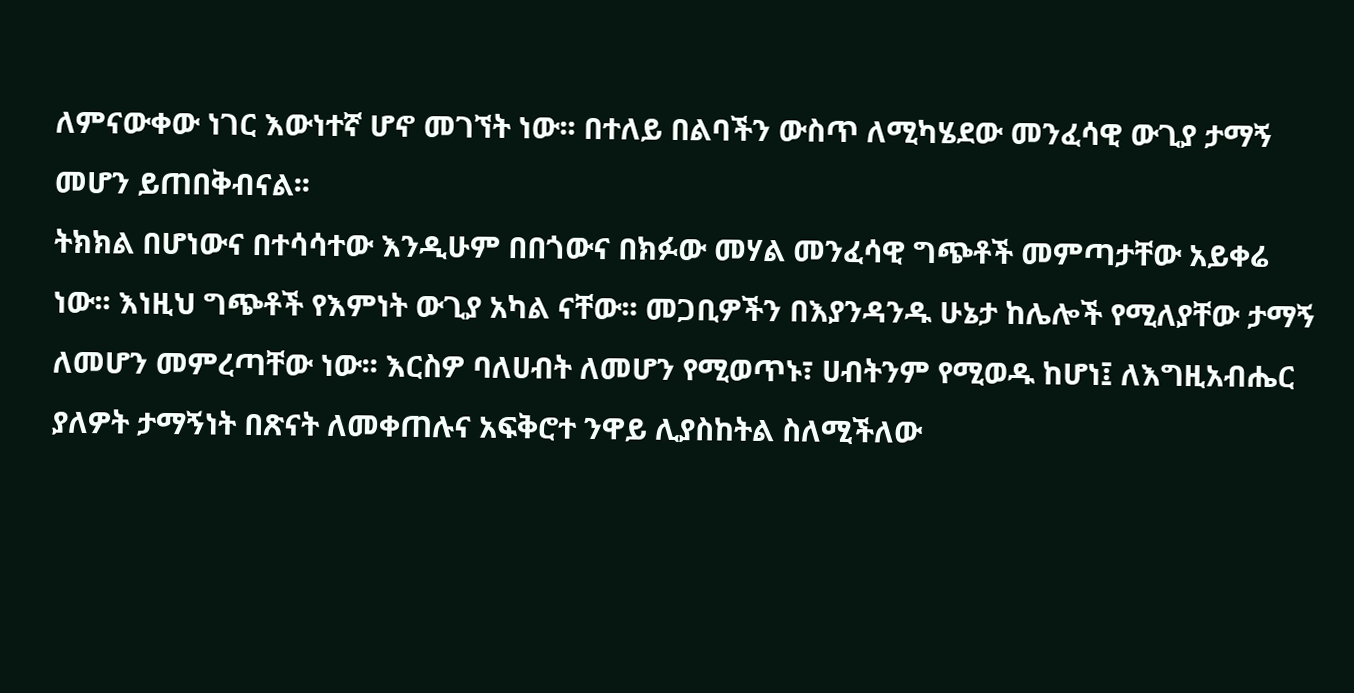ለምናውቀው ነገር እውነተኛ ሆኖ መገኘት ነው፡፡ በተለይ በልባችን ውስጥ ለሚካሄደው መንፈሳዊ ውጊያ ታማኝ መሆን ይጠበቅብናል፡፡
ትክክል በሆነውና በተሳሳተው እንዲሁም በበጎውና በክፉው መሃል መንፈሳዊ ግጭቶች መምጣታቸው አይቀሬ ነው፡፡ እነዚህ ግጭቶች የእምነት ውጊያ አካል ናቸው፡፡ መጋቢዎችን በእያንዳንዱ ሁኔታ ከሌሎች የሚለያቸው ታማኝ ለመሆን መምረጣቸው ነው፡፡ እርስዎ ባለሀብት ለመሆን የሚወጥኑ፣ ሀብትንም የሚወዱ ከሆነ፤ ለእግዚአብሔር ያለዎት ታማኝነት በጽናት ለመቀጠሉና አፍቅሮተ ንዋይ ሊያስከትል ስለሚችለው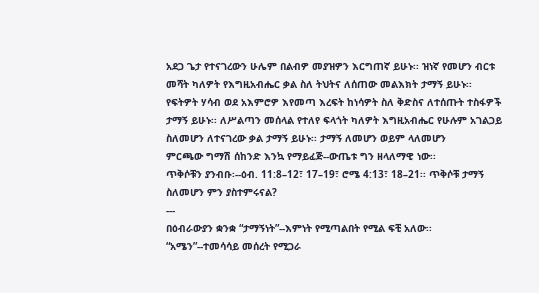አደጋ ጌታ የተናገረውን ሁሌም በልብዎ መያዝዎን እርግጠኛ ይሁኑ፡፡ ዝነኛ የመሆን ብርቱ መሻት ካለዎት የእግዚአብሔር ቃል ስለ ትህትና ለሰጠው መልእክት ታማኝ ይሁኑ፡፡ የፍትዎት ሃሳብ ወደ አእምሮዎ እየመጣ እረፍት ከነሳዎት ስለ ቅድስና ለተሰጡት ተስፋዎች ታማኝ ይሁኑ፡፡ ለሥልጣን መሰላል የተለየ ፍላጎት ካለዎት እግዚአብሔር የሁሉም አገልጋይ ስለመሆን ለተናገረው ቃል ታማኝ ይሁኑ፡፡ ታማኝ ለመሆን ወይም ላለመሆን
ምርጫው ግማሽ ሰከንድ እንኳ የማይፈጅ--ውጤቱ ግን ዘላለማዊ ነው፡፡
ጥቅሶቹን ያንብቡ፡--ዕብ. 11:8–12፣ 17–19፣ ሮሜ 4:13፣ 18–21፡፡ ጥቅሶቹ ታማኝ ስለመሆን ምን ያስተምሩናል?
---
በዕብራውያን ቋንቋ “ታማኝነት”--እምነት የሚጣልበት የሚል ፍቺ አለው፡፡ “አሜን”--ተመሳሳይ መሰረት የሚጋራ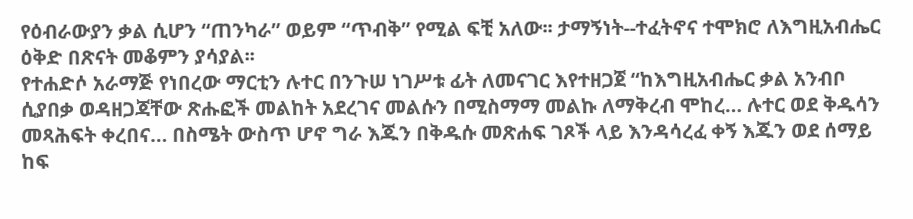የዕብራውያን ቃል ሲሆን “ጠንካራ” ወይም “ጥብቅ” የሚል ፍቺ አለው፡፡ ታማኝነት--ተፈትኖና ተሞክሮ ለእግዚአብሔር ዕቅድ በጽናት መቆምን ያሳያል፡፡
የተሐድሶ አራማጅ የነበረው ማርቲን ሉተር በንጉሠ ነገሥቱ ፊት ለመናገር እየተዘጋጀ “ከእግዚአብሔር ቃል አንብቦ ሲያበቃ ወዳዘጋጃቸው ጽሑፎች መልከት አደረገና መልሱን በሚስማማ መልኩ ለማቅረብ ሞከረ… ሉተር ወደ ቅዱሳን መጻሕፍት ቀረበና… በስሜት ውስጥ ሆኖ ግራ እጁን በቅዱሱ መጽሐፍ ገጾች ላይ እንዳሳረፈ ቀኝ እጁን ወደ ሰማይ ከፍ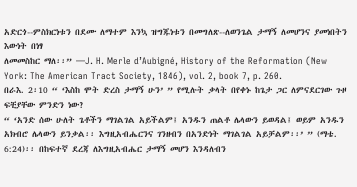አድርጎ--ምስክርነቱን በደሙ ለማተም እንኳ ዝግጁነቱን በመግለጽ--ለወንጌል ታማኝ ለመሆንና ያመነበትን እውነት በነፃ
ለመመስከር ማለ፡፡” —J. H. Merle d’Aubigné, History of the Reformation (New York: The American Tract Society, 1846), vol. 2, book 7, p. 260.
በራእ. 2፡10 “ ‘እስከ ሞት ድረስ ታማኝ ሁን’ ” የሚሉት ቃላት በየቀኑ ከጌታ ጋር ለምናደርገው ጉዞ ፍቺያቸው ምንድን ነው?
“ ‘አንድ ሰው ሁለት ጌቶችን ማገልገል አይችልም፤ አንዱን ጠልቶ ሌላውን ይወዳል፤ ወይም አንዱን አክብሮ ሌላውን ይንቃል፡፡ እግዚአብሔርንና ገንዘብን በአንድነት ማገልገል አይቻልም፡፡’ ” (ማቴ. 6:24)፡፡ በከፍተኛ ደረጃ ለእግዚአብሔር ታማኝ መሆን እንዳለብን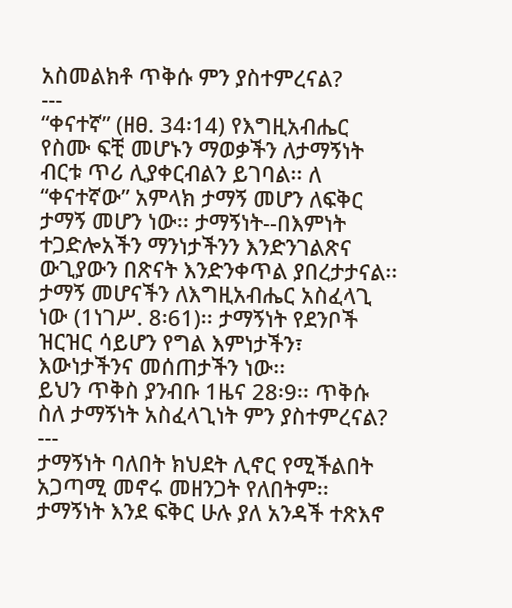አስመልክቶ ጥቅሱ ምን ያስተምረናል?
---
“ቀናተኛ” (ዘፀ. 34፡14) የእግዚአብሔር የስሙ ፍቺ መሆኑን ማወቃችን ለታማኝነት ብርቱ ጥሪ ሊያቀርብልን ይገባል፡፡ ለ “ቀናተኛው” አምላክ ታማኝ መሆን ለፍቅር ታማኝ መሆን ነው፡፡ ታማኝነት--በእምነት ተጋድሎአችን ማንነታችንን እንድንገልጽና ውጊያውን በጽናት እንድንቀጥል ያበረታታናል፡፡
ታማኝ መሆናችን ለእግዚአብሔር አስፈላጊ ነው (1ነገሥ. 8፡61)፡፡ ታማኝነት የደንቦች ዝርዝር ሳይሆን የግል እምነታችን፣ እውነታችንና መሰጠታችን ነው፡፡
ይህን ጥቅስ ያንብቡ 1ዜና 28፡9፡፡ ጥቅሱ ስለ ታማኝነት አስፈላጊነት ምን ያስተምረናል?
---
ታማኝነት ባለበት ክህደት ሊኖር የሚችልበት አጋጣሚ መኖሩ መዘንጋት የለበትም፡፡ ታማኝነት እንደ ፍቅር ሁሉ ያለ አንዳች ተጽእኖ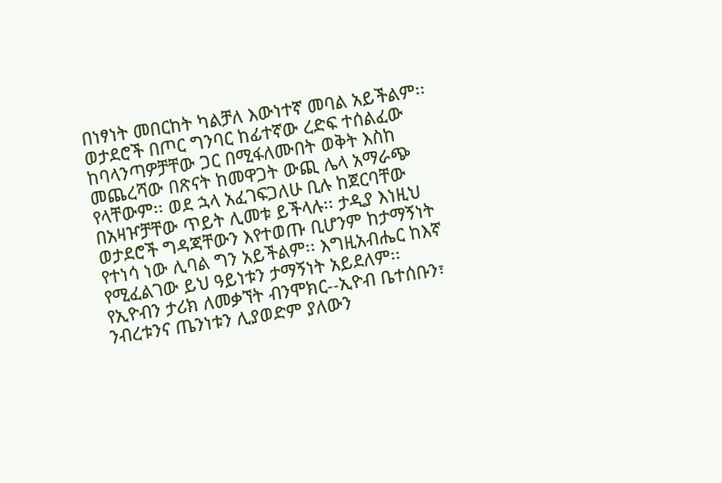በነፃነት መበርከት ካልቻለ እውነተኛ መባል አይችልም፡፡ ወታደሮች በጦር ግንባር ከፊተኛው ረድፍ ተሰልፈው ከባላንጣዎቻቸው ጋር በሚፋለሙበት ወቅት እስከ መጨረሻው በጽናት ከመዋጋት ውጪ ሌላ አማራጭ የላቸውም፡፡ ወደ ኋላ አፈገፍጋለሁ ቢሉ ከጀርባቸው በአዛዦቻቸው ጥይት ሊመቱ ይችላሉ፡፡ ታዲያ እነዚህ ወታደሮች ግዳጃቸውን እየተወጡ ቢሆንም ከታማኝነት የተነሳ ነው ሊባል ግን አይችልም፡፡ እግዚአብሔር ከእኛ የሚፈልገው ይህ ዓይነቱን ታማኝነት አይደለም፡፡
የኢዮብን ታሪክ ለመቃኘት ብንሞክር--ኢዮብ ቤተሰቡን፣ ንብረቱንና ጤንነቱን ሊያወድም ያለውን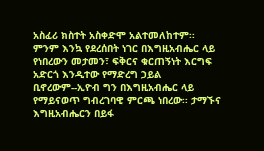አስፈሪ ክስተት አስቀድሞ አልተመለከተም፡፡ ምንም እንኳ የደረሰበት ነገር በእግዚአብሔር ላይ የነበረውን መታመን፣ ፍቅርና ቁርጠኝነት እርግፍ አድርጎ እንዲተው የማድረግ ኃይል ቢኖረውም--ኢዮብ ግን በእግዚአብሔር ላይ የማይናወጥ ግብረገባዊ ምርጫ ነበረው፡፡ ታማኙና እግዚአብሔርን በይፋ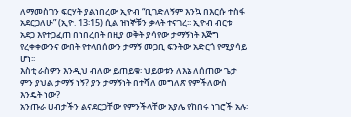ለማመስገን ፍርሃት ያልነበረው ኢዮብ “ቢገድለኝም እንኳ በእርሱ ተስፋ አደርጋለሁ” (ኢዮ. 13፡15) ሲል ዝነኞቹን ቃላት ተናገረ፡፡ ኢዮብ ብርቱ አደጋ እየተጋፈጠ በነበረበት በዚያ ወቅት ያሳየው ታማኝነት እጅግ የረቀቀውንና ውበት የተላበሰውን ታማኝ መጋቢ ፍንትው አድርጎ የሚያሳይ ሆነ፡፡
እስቲ ራስዎን እንዲህ ብለው ይጠይቁ፡ ህይወቱን ለእኔ ለሰጠው ጌታ ምን ያህል ታማኝ ነኝ? ያን ታማኝነት በተሻለ መግለጽ የምችለውስ እንዴት ነው?
አንጡራ ሀብታችን ልናደርጋቸው የምንችላቸው አያሌ የከበሩ ነገሮች አሉ፡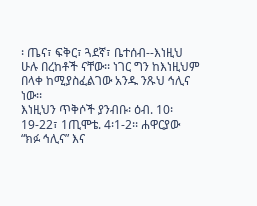፡ ጤና፣ ፍቅር፣ ጓደኛ፣ ቤተሰብ--እነዚህ ሁሉ በረከቶች ናቸው፡፡ ነገር ግን ከእነዚህም በላቀ ከሚያስፈልገው አንዱ ንጹህ ኅሊና ነው፡፡
እነዚህን ጥቅሶች ያንብቡ፡ ዕብ. 10፡19-22፣ 1ጢሞቴ. 4፡1-2፡፡ ሐዋርያው “ክፉ ኅሊና” እና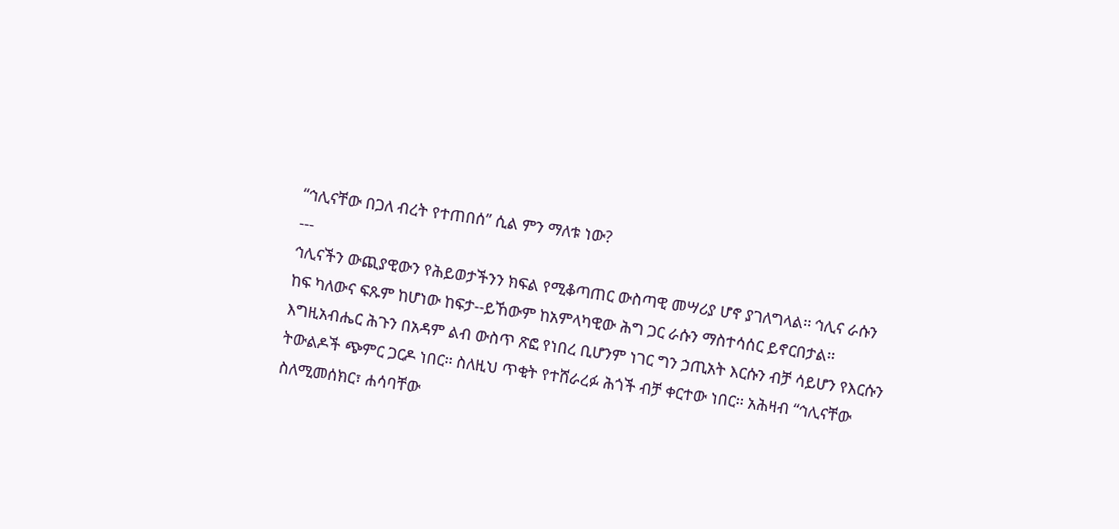“ኅሊናቸው በጋለ ብረት የተጠበሰ” ሲል ምን ማለቱ ነው?
---
ኅሊናችን ውጪያዊውን የሕይወታችንን ክፍል የሚቆጣጠር ውስጣዊ መሣሪያ ሆኖ ያገለግላል፡፡ ኅሊና ራሱን ከፍ ካለውና ፍጹም ከሆነው ከፍታ--ይኸውም ከአምላካዊው ሕግ ጋር ራሱን ማስተሳሰር ይኖርበታል፡፡ እግዚአብሔር ሕጉን በአዳም ልብ ውስጥ ጽፎ የነበረ ቢሆንም ነገር ግን ኃጢአት እርሱን ብቻ ሳይሆን የእርሱን ትውልዶች ጭምር ጋርዶ ነበር፡፡ ስለዚህ ጥቂት የተሸራረፉ ሕጎች ብቻ ቀርተው ነበር፡፡ አሕዛብ “ኅሊናቸው ስለሚመሰክር፣ ሐሳባቸው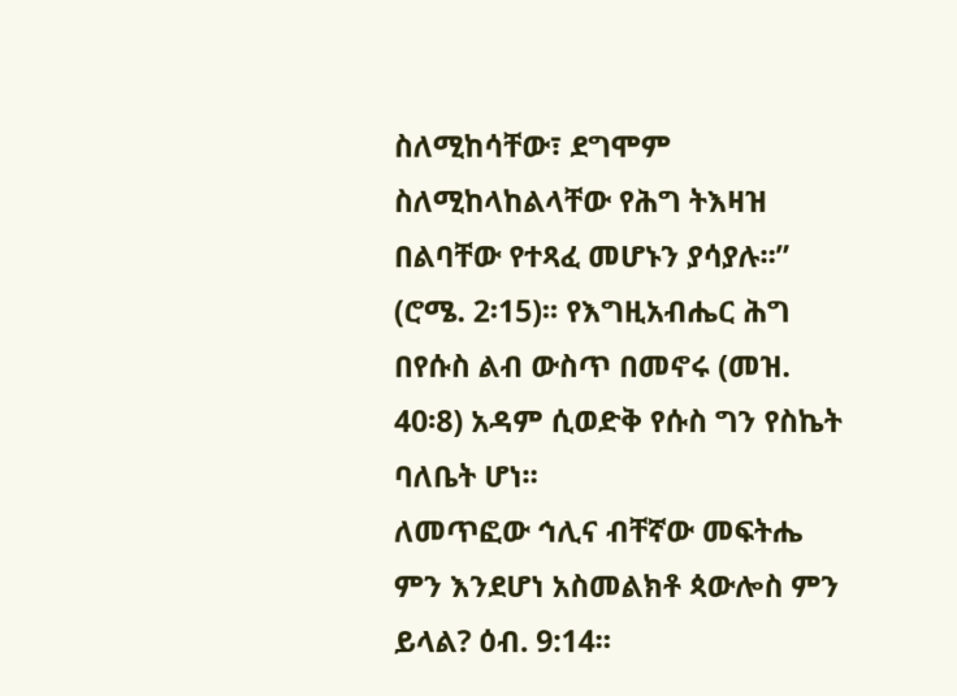ስለሚከሳቸው፣ ደግሞም ስለሚከላከልላቸው የሕግ ትእዛዝ በልባቸው የተጻፈ መሆኑን ያሳያሉ፡፡” (ሮሜ. 2፡15)፡፡ የእግዚአብሔር ሕግ በየሱስ ልብ ውስጥ በመኖሩ (መዝ.
40፡8) አዳም ሲወድቅ የሱስ ግን የስኬት ባለቤት ሆነ፡፡
ለመጥፎው ኅሊና ብቸኛው መፍትሔ ምን እንደሆነ አስመልክቶ ጳውሎስ ምን ይላል? ዕብ. 9:14፡፡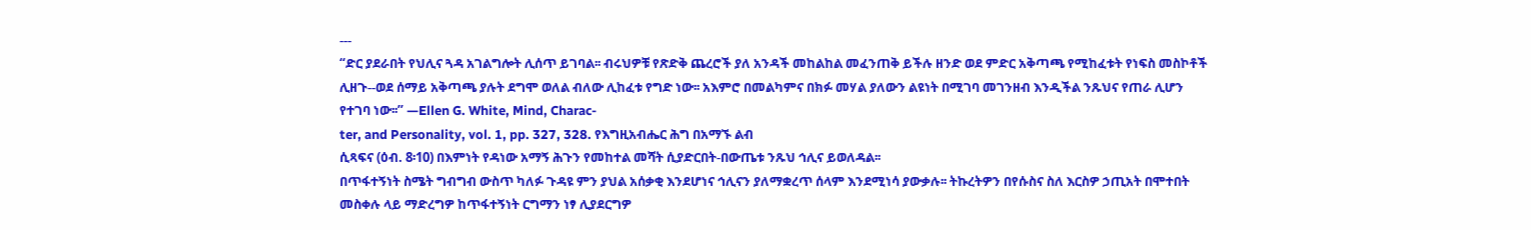---
“ድር ያደራበት የህሊና ጓዳ አገልግሎት ሊሰጥ ይገባል፡፡ ብሩህዎቹ የጽድቅ ጨረሮች ያለ አንዳች መከልከል መፈንጠቅ ይችሉ ዘንድ ወደ ምድር አቅጣጫ የሚከፈቱት የነፍስ መስኮቶች ሊዘጉ--ወደ ሰማይ አቅጣጫ ያሉት ደግሞ ወለል ብለው ሊከፈቱ የግድ ነው፡፡ አእምሮ በመልካምና በክፉ መሃል ያለውን ልዩነት በሚገባ መገንዘብ እንዲችል ንጹህና የጠራ ሊሆን የተገባ ነው፡፡” —Ellen G. White, Mind, Charac-
ter, and Personality, vol. 1, pp. 327, 328. የእግዚአብሔር ሕግ በአማኙ ልብ
ሲጻፍና (ዕብ. 8፡10) በእምነት የዳነው አማኝ ሕጉን የመከተል መሻት ሲያድርበት-በውጤቱ ንጹህ ኅሊና ይወለዳል፡፡
በጥፋተኝነት ስሜት ግብግብ ውስጥ ካለፉ ጉዳዩ ምን ያህል አሰቃቂ እንደሆነና ኅሊናን ያለማቋረጥ ሰላም እንደሚነሳ ያውቃሉ፡፡ ትኩረትዎን በየሱስና ስለ እርስዎ ኃጢአት በሞተበት መስቀሉ ላይ ማድረግዎ ከጥፋተኝነት ርግማን ነፃ ሊያደርግዎ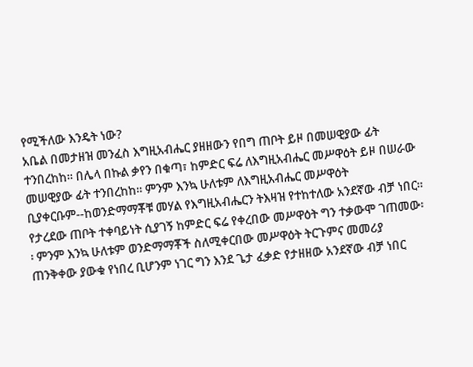የሚችለው እንዴት ነው?
አቤል በመታዘዝ መንፈስ እግዚአብሔር ያዘዘውን የበግ ጠቦት ይዞ በመሠዊያው ፊት ተንበረከከ፡፡ በሌላ በኩል ቃየን በቁጣ፣ ከምድር ፍሬ ለእግዚአብሔር መሥዋዕት ይዞ በሠራው መሠዊያው ፊት ተንበረከከ፡፡ ምንም እንኳ ሁለቱም ለእግዚአብሔር መሥዋዕት ቢያቀርቡም--ከወንድማማቾቹ መሃል የእግዚአብሔርን ትእዛዝ የተከተለው አንደኛው ብቻ ነበር፡፡ የታረደው ጠቦት ተቀባይነት ሲያገኝ ከምድር ፍሬ የቀረበው መሥዋዕት ግን ተቃውሞ ገጠመው፡፡ ምንም እንኳ ሁለቱም ወንድማማቾች ስለሚቀርበው መሥዋዕት ትርጉምና መመሪያ ጠንቅቀው ያውቁ የነበረ ቢሆንም ነገር ግን እንደ ጌታ ፈቃድ የታዘዘው አንደኛው ብቻ ነበር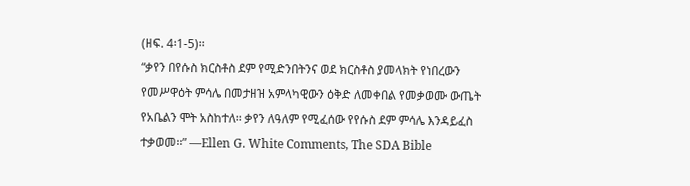(ዘፍ. 4፡1-5)፡፡
“ቃየን በየሱስ ክርስቶስ ደም የሚድንበትንና ወደ ክርስቶስ ያመላክት የነበረውን የመሥዋዕት ምሳሌ በመታዘዝ አምላካዊውን ዕቅድ ለመቀበል የመቃወሙ ውጤት የአቤልን ሞት አስከተለ፡፡ ቃየን ለዓለም የሚፈሰው የየሱስ ደም ምሳሌ እንዳይፈስ
ተቃወመ፡፡” —Ellen G. White Comments, The SDA Bible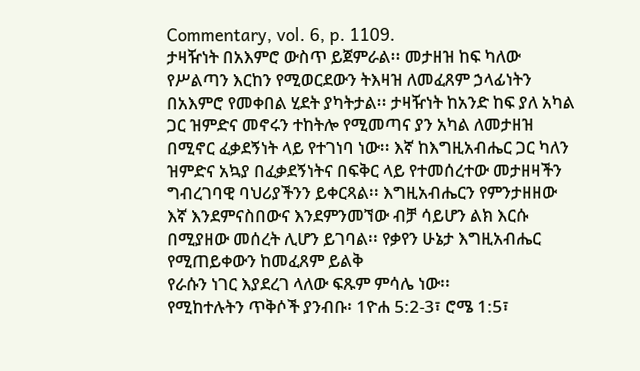Commentary, vol. 6, p. 1109.
ታዛዥነት በአእምሮ ውስጥ ይጀምራል፡፡ መታዘዝ ከፍ ካለው የሥልጣን እርከን የሚወርደውን ትእዛዝ ለመፈጸም ኃላፊነትን በአእምሮ የመቀበል ሂደት ያካትታል፡፡ ታዛዥነት ከአንድ ከፍ ያለ አካል ጋር ዝምድና መኖሩን ተከትሎ የሚመጣና ያን አካል ለመታዘዝ በሚኖር ፈቃደኝነት ላይ የተገነባ ነው፡፡ እኛ ከእግዚአብሔር ጋር ካለን ዝምድና አኳያ በፈቃደኝነትና በፍቅር ላይ የተመሰረተው መታዘዛችን ግብረገባዊ ባህሪያችንን ይቀርጻል፡፡ እግዚአብሔርን የምንታዘዘው እኛ እንደምናስበውና እንደምንመኘው ብቻ ሳይሆን ልክ እርሱ በሚያዘው መሰረት ሊሆን ይገባል፡፡ የቃየን ሁኔታ እግዚአብሔር የሚጠይቀውን ከመፈጸም ይልቅ
የራሱን ነገር እያደረገ ላለው ፍጹም ምሳሌ ነው፡፡
የሚከተሉትን ጥቅሶች ያንብቡ፡ 1ዮሐ 5:2-3፣ ሮሜ 1:5፣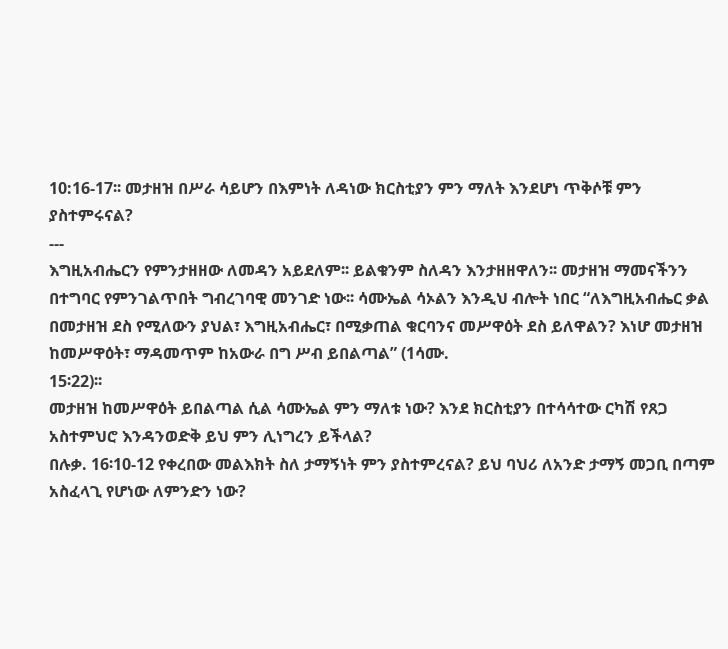10:16-17፡፡ መታዘዝ በሥራ ሳይሆን በእምነት ለዳነው ክርስቲያን ምን ማለት እንደሆነ ጥቅሶቹ ምን ያስተምሩናል?
---
እግዚአብሔርን የምንታዘዘው ለመዳን አይደለም፡፡ ይልቁንም ስለዳን እንታዘዘዋለን፡፡ መታዘዝ ማመናችንን በተግባር የምንገልጥበት ግብረገባዊ መንገድ ነው፡፡ ሳሙኤል ሳኦልን እንዲህ ብሎት ነበር “ለእግዚአብሔር ቃል በመታዘዝ ደስ የሚለውን ያህል፣ እግዚአብሔር፣ በሚቃጠል ቁርባንና መሥዋዕት ደስ ይለዋልን? እነሆ መታዘዝ ከመሥዋዕት፣ ማዳመጥም ከአውራ በግ ሥብ ይበልጣል” (1ሳሙ.
15፡22)፡፡
መታዘዝ ከመሥዋዕት ይበልጣል ሲል ሳሙኤል ምን ማለቱ ነው? እንደ ክርስቲያን በተሳሳተው ርካሽ የጸጋ አስተምህሮ እንዳንወድቅ ይህ ምን ሊነግረን ይችላል?
በሉቃ. 16፡10-12 የቀረበው መልእክት ስለ ታማኝነት ምን ያስተምረናል? ይህ ባህሪ ለአንድ ታማኝ መጋቢ በጣም አስፈላጊ የሆነው ለምንድን ነው?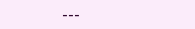---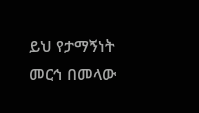ይህ የታማኝነት መርኅ በመላው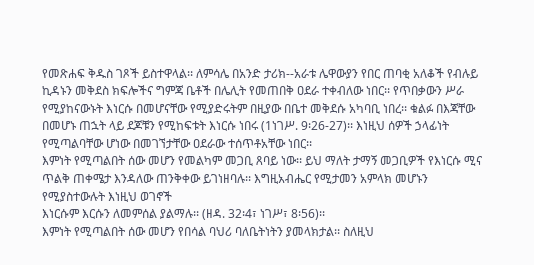የመጽሐፍ ቅዱስ ገጾች ይስተዋላል፡፡ ለምሳሌ በአንድ ታሪክ--አራቱ ሌዋውያን የበር ጠባቂ አለቆች የብሉይ ኪዳኑን መቅደስ ክፍሎችና ግምጃ ቤቶች በሌሊት የመጠበቅ ዐደራ ተቀብለው ነበር፡፡ የጥበቃውን ሥራ የሚያከናውኑት እነርሱ በመሆናቸው የሚያድሩትም በዚያው በቤተ መቅደሱ አካባቢ ነበረ፡፡ ቁልፉ በእጃቸው በመሆኑ ጠኋት ላይ ደጆቹን የሚከፍቱት እነርሱ ነበሩ (1ነገሥ. 9፡26-27)፡፡ እነዚህ ሰዎች ኃላፊነት የሚጣልባቸው ሆነው በመገኘታቸው ዐደራው ተሰጥቶአቸው ነበር፡፡
እምነት የሚጣልበት ሰው መሆን የመልካም መጋቢ ጸባይ ነው፡፡ ይህ ማለት ታማኝ መጋቢዎች የእነርሱ ሚና ጥልቅ ጠቀሜታ እንዳለው ጠንቅቀው ይገነዘባሉ፡፡ እግዚአብሔር የሚታመን አምላክ መሆኑን የሚያስተውሉት እነዚህ ወገኖች
እነርሱም እርሱን ለመምሰል ያልማሉ፡፡ (ዘዳ. 32፡4፣ ነገሥ፣ 8፡56)፡፡
እምነት የሚጣልበት ሰው መሆን የበሳል ባህሪ ባለቤትነትን ያመላክታል፡፡ ስለዚህ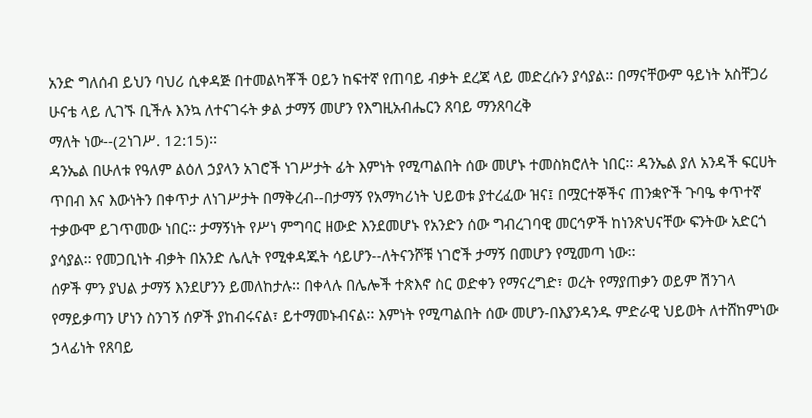አንድ ግለሰብ ይህን ባህሪ ሲቀዳጅ በተመልካቾች ዐይን ከፍተኛ የጠባይ ብቃት ደረጃ ላይ መድረሱን ያሳያል፡፡ በማናቸውም ዓይነት አስቸጋሪ ሁናቴ ላይ ሊገኙ ቢችሉ እንኳ ለተናገሩት ቃል ታማኝ መሆን የእግዚአብሔርን ጸባይ ማንጸባረቅ
ማለት ነው--(2ነገሥ. 12:15)፡፡
ዳንኤል በሁለቱ የዓለም ልዕለ ኃያላን አገሮች ነገሥታት ፊት እምነት የሚጣልበት ሰው መሆኑ ተመስክሮለት ነበር፡፡ ዳንኤል ያለ አንዳች ፍርሀት ጥበብ እና እውነትን በቀጥታ ለነገሥታት በማቅረብ--በታማኝ የአማካሪነት ህይወቱ ያተረፈው ዝና፤ በሟርተኞችና ጠንቋዮች ጉባዔ ቀጥተኛ ተቃውሞ ይገጥመው ነበር፡፡ ታማኝነት የሥነ ምግባር ዘውድ እንደመሆኑ የአንድን ሰው ግብረገባዊ መርኅዎች ከነንጽህናቸው ፍንትው አድርጎ ያሳያል፡፡ የመጋቢነት ብቃት በአንድ ሌሊት የሚቀዳጁት ሳይሆን--ለትናንሾቹ ነገሮች ታማኝ በመሆን የሚመጣ ነው፡፡
ሰዎች ምን ያህል ታማኝ እንደሆንን ይመለከታሉ፡፡ በቀላሉ በሌሎች ተጽእኖ ስር ወድቀን የማናረግድ፣ ወረት የማያጠቃን ወይም ሽንገላ የማይቃጣን ሆነን ስንገኝ ሰዎች ያከብሩናል፣ ይተማመኑብናል፡፡ እምነት የሚጣልበት ሰው መሆን-በእያንዳንዱ ምድራዊ ህይወት ለተሸከምነው ኃላፊነት የጸባይ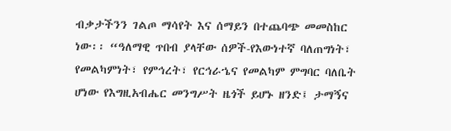ብቃታችንን ገልጦ ማሳየት እና ሰማይን በተጨባጭ መመስከር ነው፡፡ “ዓለማዊ ጥበብ ያላቸው ሰዎች-የእውነተኛ ባለጠግነት፣ የመልካምነት፣ የምኅረት፣ የርኅራኄና የመልካም ምግባር ባለቤት ሆነው የእግዚአብሔር መንግሥት ዜጎች ይሆኑ ዘንድ፤ ታማኝና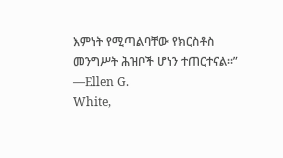እምነት የሚጣልባቸው የክርስቶስ መንግሥት ሕዝቦች ሆነን ተጠርተናል፡፡” —Ellen G.
White,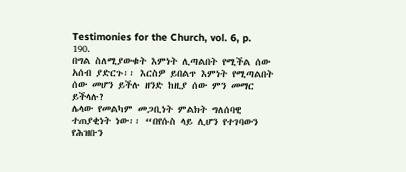Testimonies for the Church, vol. 6, p. 190.
በግል ስለሚያውቁት እምነት ሊጣልበት የሚችል ሰው አሰብ ያድርጉ፡፡ እርስዎ ይበልጥ እምነት የሚጣልበት ሰው መሆን ይችሉ ዘንድ ከዚያ ሰው ምን መማር ይችላሉ?
ሌላው የመልካም መጋቢነት ምልክት ግለሰባዊ ተጠያቂነት ነው፡፡ “በየሱስ ላይ ሊሆን የተገባውን የሕዝቡን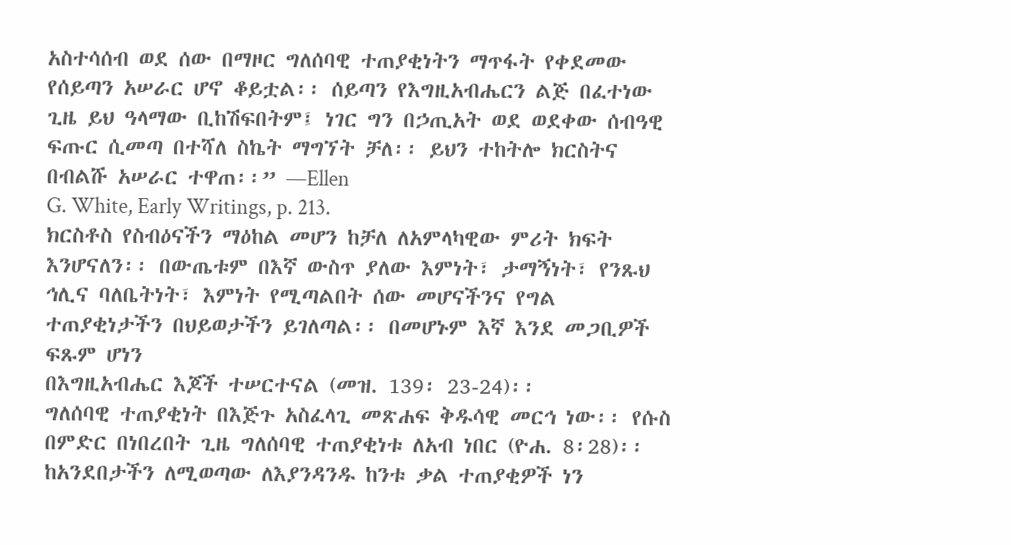አስተሳሰብ ወደ ሰው በማዞር ግለሰባዊ ተጠያቂነትን ማጥፋት የቀደመው የሰይጣን አሠራር ሆኖ ቆይቷል፡፡ ሰይጣን የእግዚአብሔርን ልጅ በፈተነው ጊዜ ይህ ዓላማው ቢከሽፍበትም፤ ነገር ግን በኃጢአት ወደ ወደቀው ሰብዓዊ ፍጡር ሲመጣ በተሻለ ስኬት ማግኘት ቻለ፡፡ ይህን ተከትሎ ክርስትና በብልሹ አሠራር ተዋጠ፡፡” —Ellen
G. White, Early Writings, p. 213.
ክርስቶስ የስብዕናችን ማዕከል መሆን ከቻለ ለአምላካዊው ምሪት ክፍት እንሆናለን፡፡ በውጤቱም በእኛ ውስጥ ያለው እምነት፣ ታማኝነት፣ የንጹህ ኅሊና ባለቤትነት፣ እምነት የሚጣልበት ሰው መሆናችንና የግል ተጠያቂነታችን በህይወታችን ይገለጣል፡፡ በመሆኑም እኛ እንደ መጋቢዎች ፍጹም ሆነን
በእግዚአብሔር እጆች ተሠርተናል (መዝ. 139፡ 23-24)፡፡
ግለሰባዊ ተጠያቂነት በእጅጉ አስፈላጊ መጽሐፍ ቅዱሳዊ መርኅ ነው፡፡ የሱስ በምድር በነበረበት ጊዜ ግለሰባዊ ተጠያቂነቱ ለአብ ነበር (ዮሐ. 8፡28)፡፡ ከአንደበታችን ለሚወጣው ለእያንዳንዱ ከንቱ ቃል ተጠያቂዎች ነን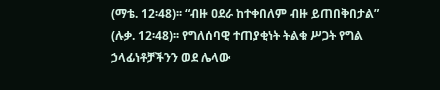(ማቴ. 12፡48)፡፡ “ብዙ ዐደራ ከተቀበለም ብዙ ይጠበቅበታል” (ሉቃ. 12፡48)፡፡ የግለሰባዊ ተጠያቂነት ትልቁ ሥጋት የግል ኃላፊነቶቻችንን ወደ ሌላው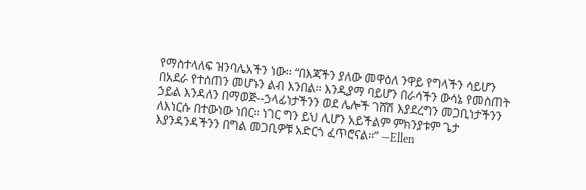የማስተላለፍ ዝንባሌአችን ነው፡፡ “በእጃችን ያለው መዋዕለ ንዋይ የግላችን ሳይሆን በአደራ የተሰጠን መሆኑን ልብ እንበል፡፡ እንዲያማ ባይሆን በራሳችን ውሳኔ የመስጠት ኃይል እንዳለን በማወጅ--ኃላፊነታችንን ወደ ሌሎች ገሸሽ እያደረግን መጋቢነታችንን ለእነርሱ በተውነው ነበር፡፡ ነገር ግን ይህ ሊሆን አይችልም ምክንያቱም ጌታ እያንዳንዳችንን በግል መጋቢዎቹ አድርጎ ፈጥሮናል፡፡” —Ellen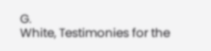G.
White, Testimonies for the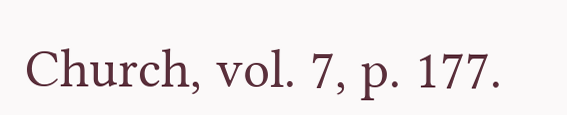Church, vol. 7, p. 177.